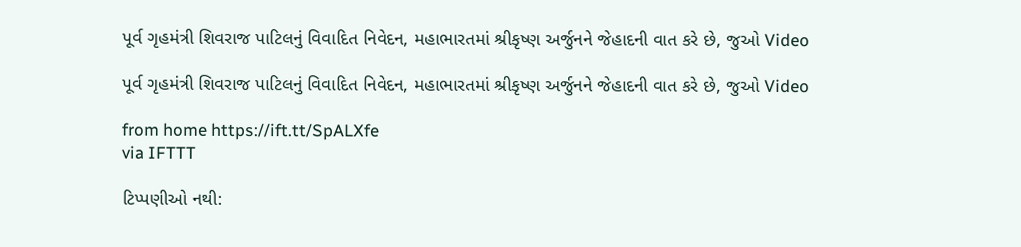પૂર્વ ગૃહમંત્રી શિવરાજ પાટિલનું વિવાદિત નિવેદન, મહાભારતમાં શ્રીકૃષ્ણ અર્જુનને જેહાદની વાત કરે છે, જુઓ Video

પૂર્વ ગૃહમંત્રી શિવરાજ પાટિલનું વિવાદિત નિવેદન, મહાભારતમાં શ્રીકૃષ્ણ અર્જુનને જેહાદની વાત કરે છે, જુઓ Video

from home https://ift.tt/SpALXfe
via IFTTT

ટિપ્પણીઓ નથી: